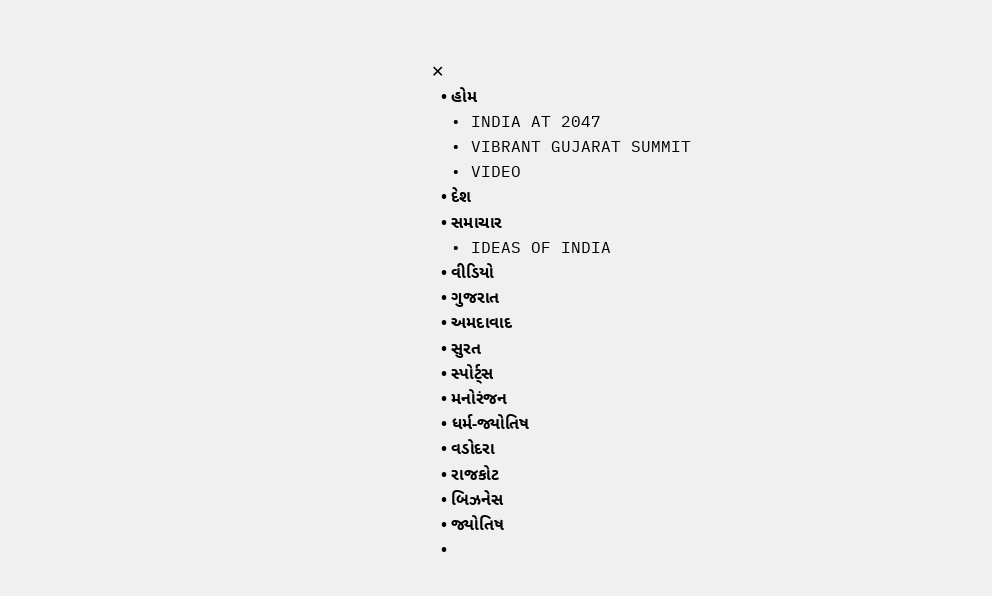✕
  • હોમ
  • INDIA AT 2047
  • VIBRANT GUJARAT SUMMIT
  • VIDEO
  • દેશ
  • સમાચાર
  • IDEAS OF INDIA
  • વીડિયો
  • ગુજરાત
  • અમદાવાદ
  • સુરત
  • સ્પોર્ટ્સ
  • મનોરંજન
  • ધર્મ-જ્યોતિષ
  • વડોદરા
  • રાજકોટ
  • બિઝનેસ
  • જ્યોતિષ
  •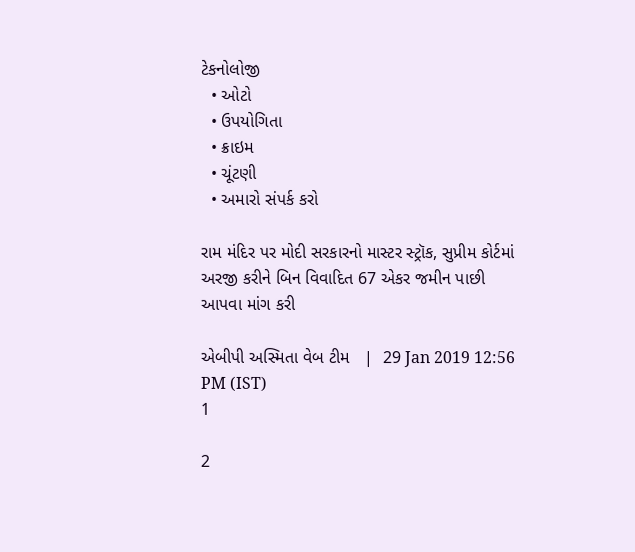ટેકનોલોજી
  • ઓટો
  • ઉપયોગિતા
  • ક્રાઇમ
  • ચૂંટણી
  • અમારો સંપર્ક કરો

રામ મંદિર પર મોદી સરકારનો માસ્ટર સ્ટ્રૉક, સુપ્રીમ કોર્ટમાં અરજી કરીને બિન વિવાદિત 67 એકર જમીન પાછી આપવા માંગ કરી

એબીપી અસ્મિતા વેબ ટીમ   |  29 Jan 2019 12:56 PM (IST)
1

2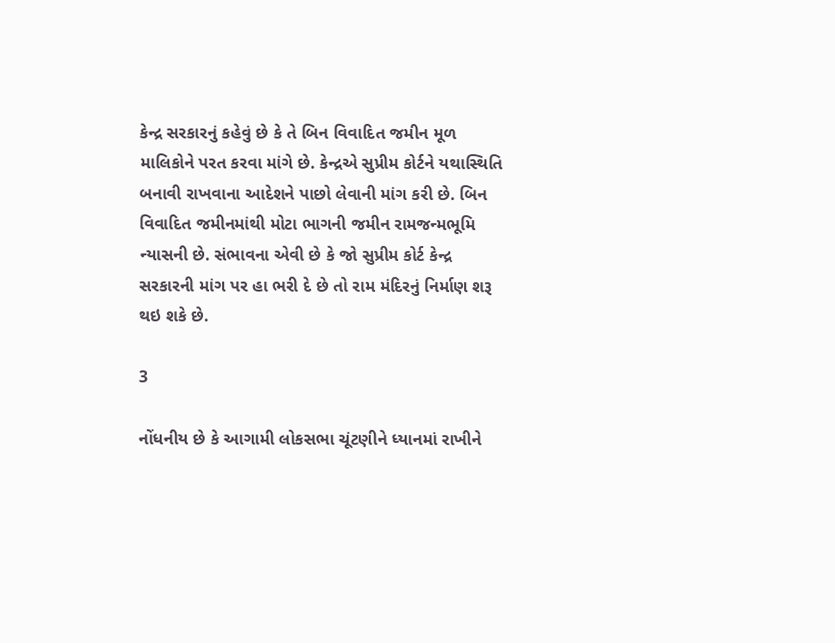કેન્દ્ર સરકારનું કહેવું છે કે તે બિન વિવાદિત જમીન મૂળ માલિકોને પરત કરવા માંગે છે. કેન્દ્રએ સુપ્રીમ કોર્ટને યથાસ્થિતિ બનાવી રાખવાના આદેશને પાછો લેવાની માંગ કરી છે. બિન વિવાદિત જમીનમાંથી મોટા ભાગની જમીન રામજન્મભૂમિ ન્યાસની છે. સંભાવના એવી છે કે જો સુપ્રીમ કોર્ટ કેન્દ્ર સરકારની માંગ પર હા ભરી દે છે તો રામ મંદિરનું નિર્માણ શરૂ થઇ શકે છે.

3

નોંધનીય છે કે આગામી લોકસભા ચૂંટણીને ધ્યાનમાં રાખીને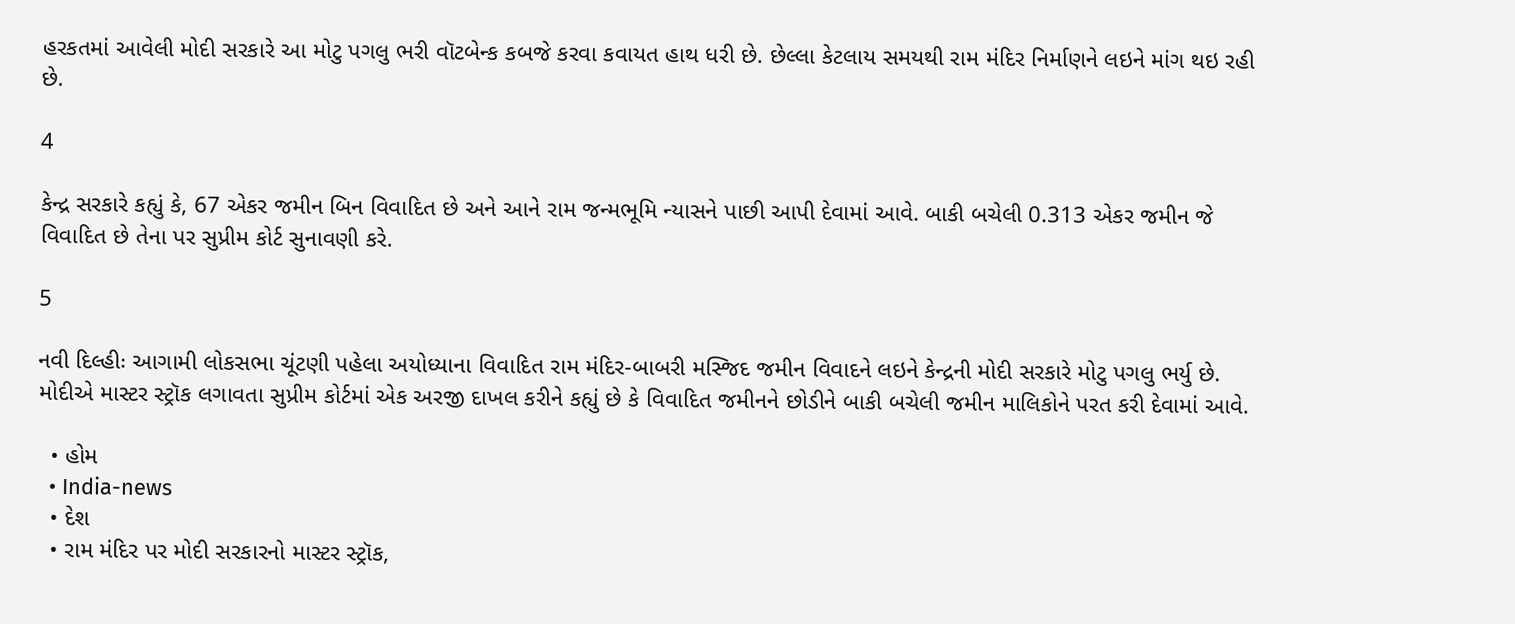હરકતમાં આવેલી મોદી સરકારે આ મોટુ પગલુ ભરી વૉટબેન્ક કબજે કરવા કવાયત હાથ ધરી છે. છેલ્લા કેટલાય સમયથી રામ મંદિર નિર્માણને લઇને માંગ થઇ રહી છે.

4

કેન્દ્ર સરકારે કહ્યું કે, 67 એકર જમીન બિન વિવાદિત છે અને આને રામ જન્મભૂમિ ન્યાસને પાછી આપી દેવામાં આવે. બાકી બચેલી 0.313 એકર જમીન જે વિવાદિત છે તેના પર સુપ્રીમ કોર્ટ સુનાવણી કરે.

5

નવી દિલ્હીઃ આગામી લોકસભા ચૂંટણી પહેલા અયોધ્યાના વિવાદિત રામ મંદિર-બાબરી મસ્જિદ જમીન વિવાદને લઇને કેન્દ્રની મોદી સરકારે મોટુ પગલુ ભર્યુ છે. મોદીએ માસ્ટર સ્ટ્રૉક લગાવતા સુપ્રીમ કોર્ટમાં એક અરજી દાખલ કરીને કહ્યું છે કે વિવાદિત જમીનને છોડીને બાકી બચેલી જમીન માલિકોને પરત કરી દેવામાં આવે.

  • હોમ
  • India-news
  • દેશ
  • રામ મંદિર પર મોદી સરકારનો માસ્ટર સ્ટ્રૉક,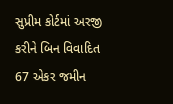સુપ્રીમ કોર્ટમાં અરજી કરીને બિન વિવાદિત 67 એકર જમીન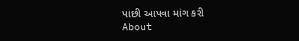પાછી આપવા માંગ કરી
About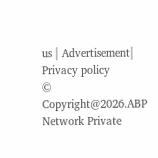us | Advertisement| Privacy policy
© Copyright@2026.ABP Network Private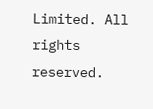Limited. All rights reserved.